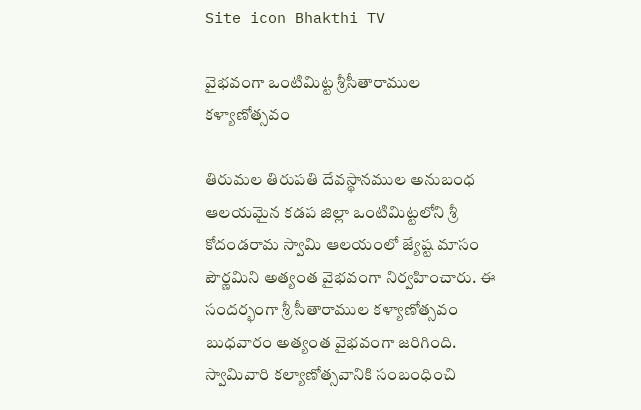Site icon Bhakthi TV

వైభవంగా ఒంటిమిట్ట శ్రీసీతారాముల కళ్యాణోత్సవం

తిరుమల తిరుపతి దేవస్థానముల అనుబంధ ఆలయమైన కడప జిల్లా ఒంటిమిట్టలోని శ్రీ కోదండరామ స్వామి ఆలయంలో జ్యేష్ట మాసం పౌర్ణమిని అత్యంత వైభవంగా నిర్వహించారు. ఈ సందర్భంగా శ్రీ సీతారాముల కళ్యాణోత్సవం బుధవారం అత్యంత వైభవంగా జరిగింది. స్వామివారి కల్యాణోత్సవానికి సంబంధించి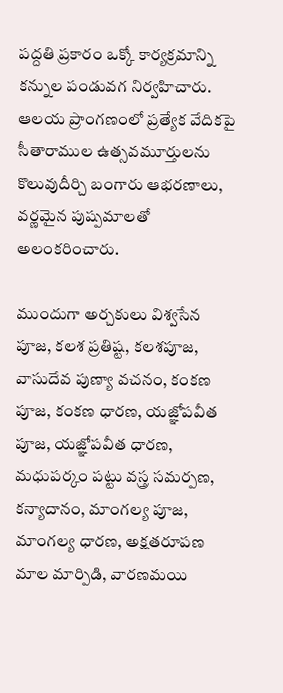పద్దతి ప్రకారం ఒక్కో కార్యక్రమాన్ని కన్నుల పండువగ నిర్వహిచారు. ఆలయ ప్రాంగణంలో ప్రత్యేక వేదికపై సీతారాముల ఉత్సవమూర్తులను కొలువుదీర్చి బంగారు ఆభరణాలు, వర్ణమైన పుష్పమాలతో అలంకరించారు.

ముందుగా అర్చకులు విశ్వసేన పూజ, కలశ ప్రతిష్ట, కలశపూజ, వాసుదేవ పుణ్యా వచనం, కంకణ పూజ, కంకణ ధారణ, యజ్ఞోపవీత పూజ, యజ్ఞోపవీత ధారణ, మధుపర్కం పట్టు వస్త్ర సమర్పణ, కన్యాదానం, మాంగల్య పూజ, మాంగల్య ధారణ, అక్షతరూపణ మాల మార్పిడి, వారణమయి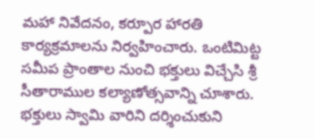మహా నివేదనం, కర్పూర హారతి కార్యక్రమాలను నిర్వహించారు. ఒంటిమిట్ట సమీప ప్రాంతాల నుంచి భక్తులు విచ్చేసి శ్రీ సీతారాముల కల్యాణోత్సవాన్ని చూశారు. భక్తులు స్వామి వారిని దర్శించుకుని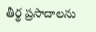తీర్థ ప్రసాదాలను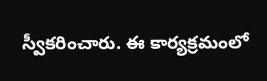స్వీకరించారు. ఈ కార్యక్రమంలో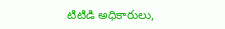టిటిడి అధికారులు,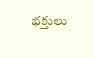భక్తులు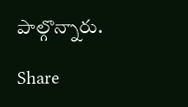పాల్గొన్నారు.

Share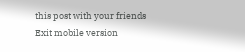this post with your friends
Exit mobile version